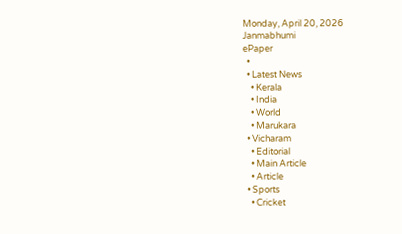Monday, April 20, 2026
Janmabhumi
ePaper
  •
  • Latest News
    • Kerala
    • India
    • World
    • Marukara
  • Vicharam
    • Editorial
    • Main Article
    • Article
  • Sports
    • Cricket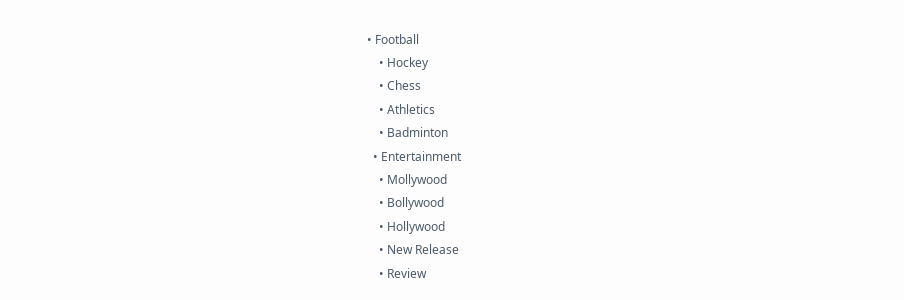• Football
    • Hockey
    • Chess
    • Athletics
    • Badminton
  • Entertainment
    • Mollywood
    • Bollywood
    • Hollywood
    • New Release
    • Review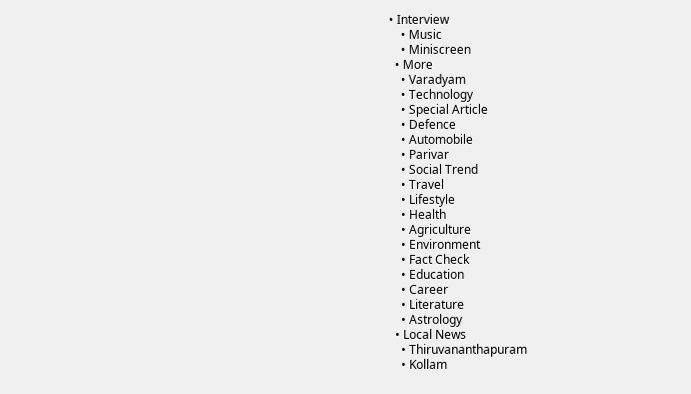• Interview
    • Music
    • Miniscreen
  • More
    • Varadyam
    • Technology
    • Special Article
    • Defence
    • Automobile
    • Parivar
    • Social Trend
    • Travel
    • Lifestyle
    • Health
    • Agriculture
    • Environment
    • Fact Check
    • Education
    • Career
    • Literature
    • Astrology
  • Local News
    • Thiruvananthapuram
    • Kollam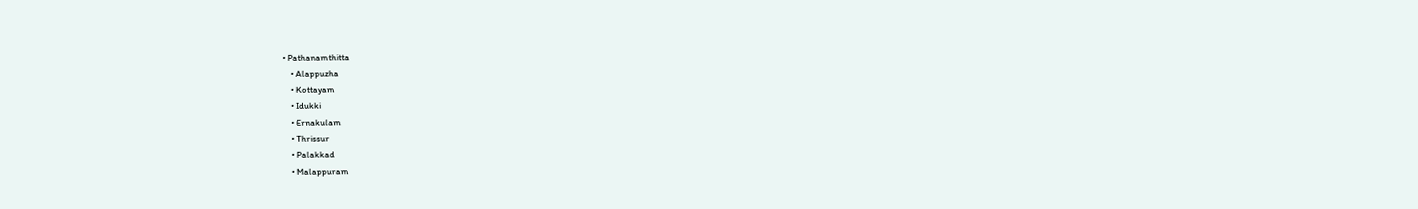• Pathanamthitta
    • Alappuzha
    • Kottayam
    • Idukki
    • Ernakulam
    • Thrissur
    • Palakkad
    • Malappuram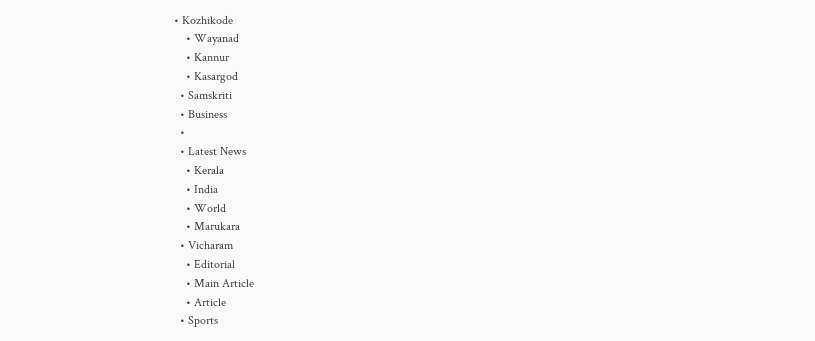• Kozhikode
    • Wayanad
    • Kannur
    • Kasargod
  • Samskriti
  • Business
  •
  • Latest News
    • Kerala
    • India
    • World
    • Marukara
  • Vicharam
    • Editorial
    • Main Article
    • Article
  • Sports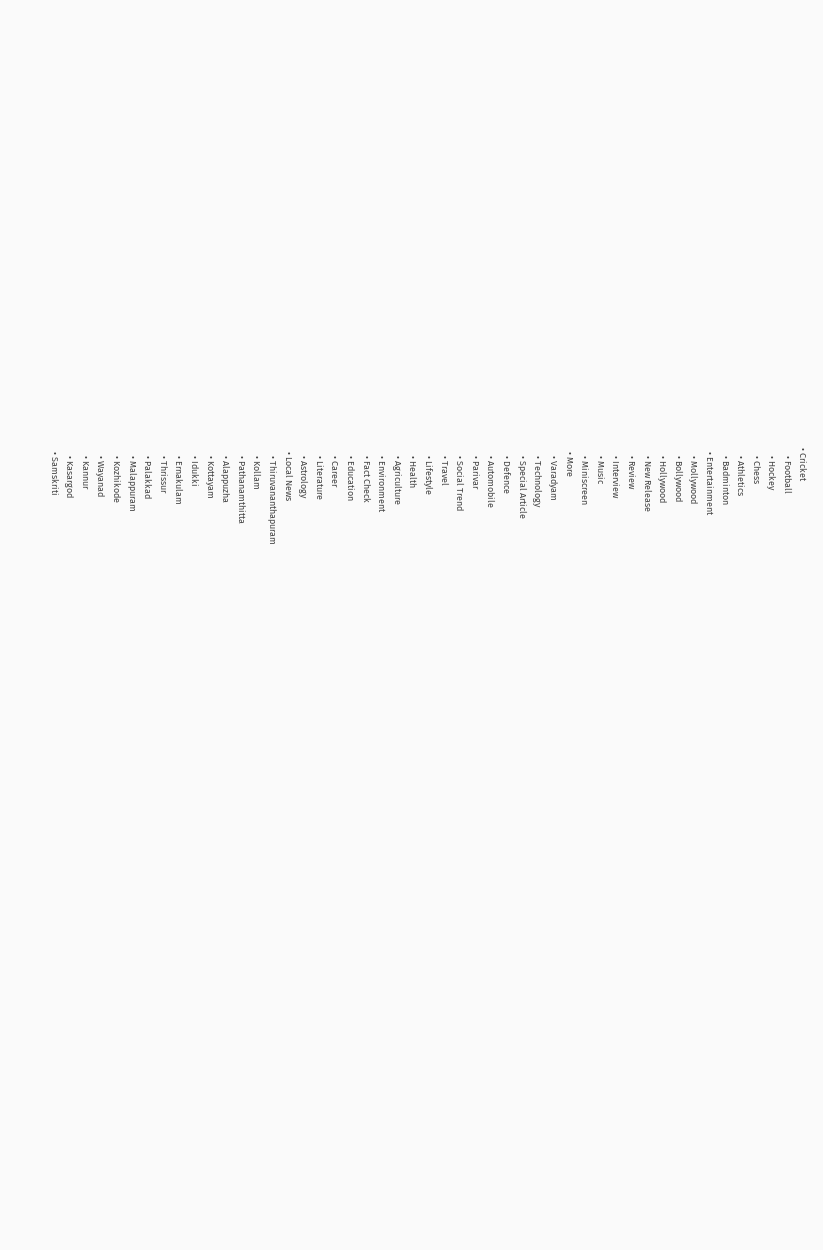• Cricket
    • Football
    • Hockey
    • Chess
    • Athletics
    • Badminton
  • Entertainment
    • Mollywood
    • Bollywood
    • Hollywood
    • New Release
    • Review
    • Interview
    • Music
    • Miniscreen
  • More
    • Varadyam
    • Technology
    • Special Article
    • Defence
    • Automobile
    • Parivar
    • Social Trend
    • Travel
    • Lifestyle
    • Health
    • Agriculture
    • Environment
    • Fact Check
    • Education
    • Career
    • Literature
    • Astrology
  • Local News
    • Thiruvananthapuram
    • Kollam
    • Pathanamthitta
    • Alappuzha
    • Kottayam
    • Idukki
    • Ernakulam
    • Thrissur
    • Palakkad
    • Malappuram
    • Kozhikode
    • Wayanad
    • Kannur
    • Kasargod
  • Samskriti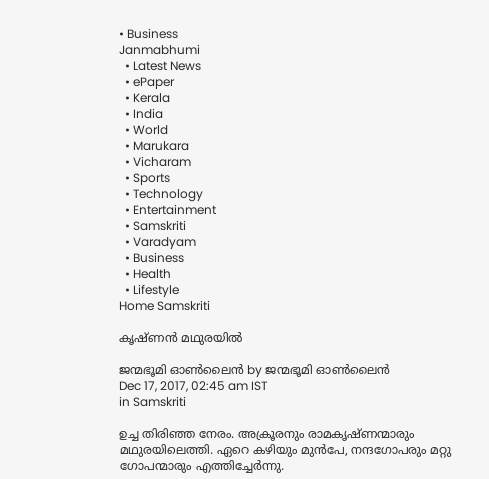• Business
Janmabhumi
  • Latest News
  • ePaper
  • Kerala
  • India
  • World
  • Marukara
  • Vicharam
  • Sports
  • Technology
  • Entertainment
  • Samskriti
  • Varadyam
  • Business
  • Health
  • Lifestyle
Home Samskriti

കൃഷ്ണന്‍ മഥുരയില്‍

ജന്മഭൂമി ഓണ്‍ലൈന്‍ by ജന്മഭൂമി ഓണ്‍ലൈന്‍
Dec 17, 2017, 02:45 am IST
in Samskriti

ഉച്ച തിരിഞ്ഞ നേരം. അക്രൂരനും രാമകൃഷ്ണന്മാരും മഥുരയിലെത്തി. ഏറെ കഴിയും മുന്‍പേ, നന്ദഗോപരും മറ്റു ഗോപന്മാരും എത്തിച്ചേര്‍ന്നു.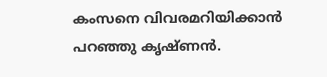കംസനെ വിവരമറിയിക്കാന്‍ പറഞ്ഞു കൃഷ്ണന്‍.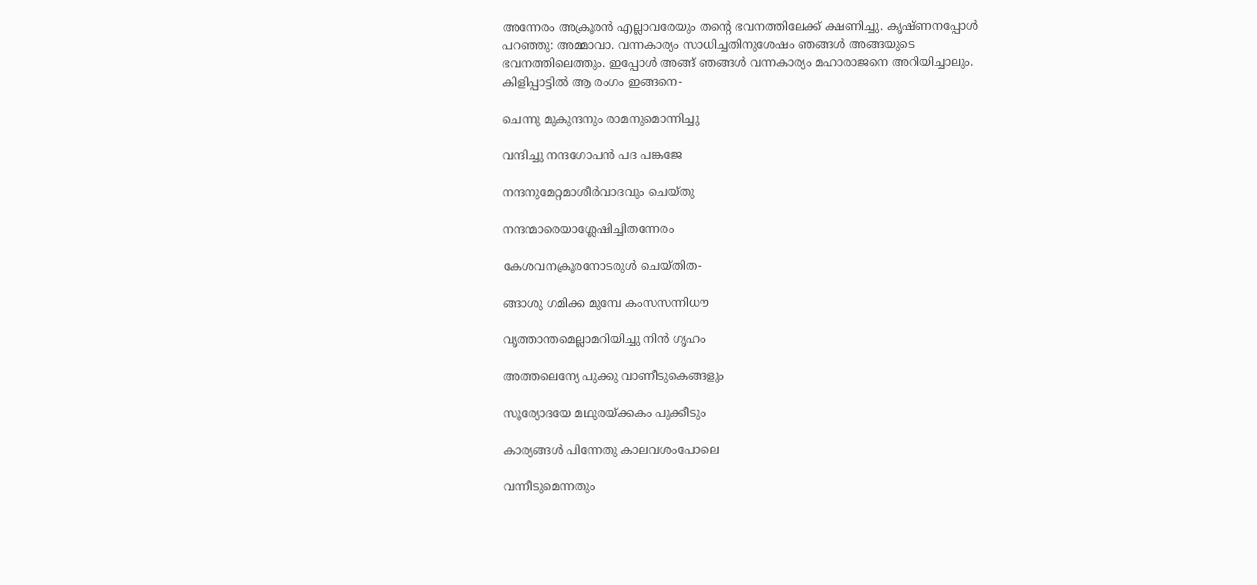അന്നേരം അക്രൂരന്‍ എല്ലാവരേയും തന്റെ ഭവനത്തിലേക്ക് ക്ഷണിച്ചു. കൃഷ്ണനപ്പോള്‍ പറഞ്ഞു: അമ്മാവാ. വന്നകാര്യം സാധിച്ചതിനുശേഷം ഞങ്ങള്‍ അങ്ങയുടെ ഭവനത്തിലെത്തും. ഇപ്പോള്‍ അങ്ങ് ഞങ്ങള്‍ വന്നകാര്യം മഹാരാജനെ അറിയിച്ചാലും. കിളിപ്പാട്ടില്‍ ആ രംഗം ഇങ്ങനെ-

ചെന്നു മുകുന്ദനും രാമനുമൊന്നിച്ചു

വന്ദിച്ചു നന്ദഗോപന്‍ പദ പങ്കജേ

നന്ദനുമേറ്റമാശീര്‍വാദവും ചെയ്തു

നന്ദന്മാരെയാശ്ലേഷിച്ചിതന്നേരം

കേശവനക്രൂരനോടരുള്‍ ചെയ്തിത-

ങ്ങാശു ഗമിക്ക മുമ്പേ കംസസന്നിധൗ

വൃത്താന്തമെല്ലാമറിയിച്ചു നിന്‍ ഗൃഹം

അത്തലെന്യേ പുക്കു വാണീടുകെങ്ങളും

സൂര്യോദയേ മഥുരയ്‌ക്കകം പുക്കീടും

കാര്യങ്ങള്‍ പിന്നേതു കാലവശംപോലെ

വന്നീടുമെന്നതും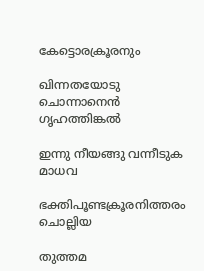കേട്ടൊരക്രൂരനും

ഖിന്നതയോടു ചൊന്നാനെന്‍ ഗൃഹത്തിങ്കല്‍

ഇന്നു നീയങ്ങു വന്നീടുക മാധവ

ഭക്തിപൂണ്ടക്രൂരനിത്തരം ചൊല്ലിയ

തുത്തമ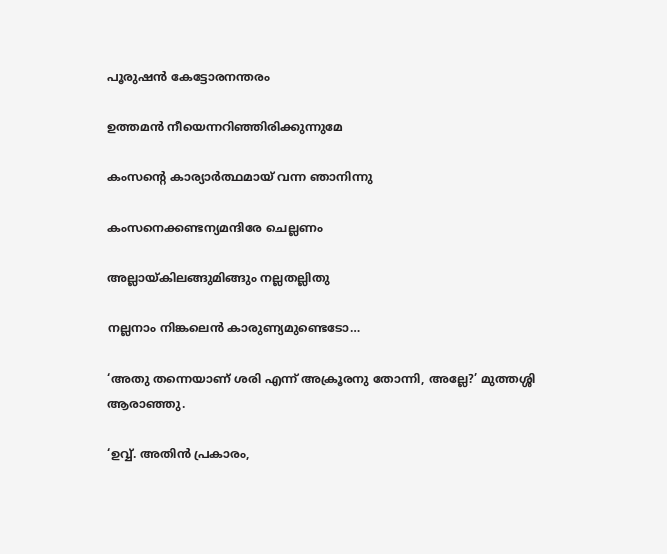പൂരുഷന്‍ കേട്ടോരനന്തരം

ഉത്തമന്‍ നീയെന്നറിഞ്ഞിരിക്കുന്നുമേ

കംസന്റെ കാര്യാര്‍ത്ഥമായ് വന്ന ഞാനിന്നു

കംസനെക്കണ്ടന്യമന്ദിരേ ചെല്ലണം

അല്ലായ്‌കിലങ്ങുമിങ്ങും നല്ലതല്ലിതു

നല്ലനാം നിങ്കലെന്‍ കാരുണ്യമുണ്ടെടോ…

‘അതു തന്നെയാണ് ശരി എന്ന് അക്രൂരനു തോന്നി, അല്ലേ?’ മുത്തശ്ശി ആരാഞ്ഞു.

‘ഉവ്വ്. അതിന്‍ പ്രകാരം,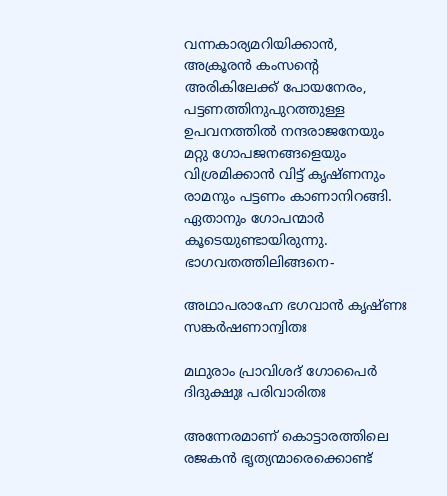വന്നകാര്യമറിയിക്കാന്‍, അക്രൂരന്‍ കംസന്റെ അരികിലേക്ക് പോയനേരം, പട്ടണത്തിനുപുറത്തുള്ള ഉപവനത്തില്‍ നന്ദരാജനേയും മറ്റു ഗോപജനങ്ങളെയും വിശ്രമിക്കാന്‍ വിട്ട് കൃഷ്ണനും രാമനും പട്ടണം കാണാനിറങ്ങി. ഏതാനും ഗോപന്മാര്‍ കൂടെയുണ്ടായിരുന്നു. ഭാഗവതത്തിലിങ്ങനെ-

അഥാപരാഹ്നേ ഭഗവാന്‍ കൃഷ്ണഃ സങ്കര്‍ഷണാന്വിതഃ

മഥുരാം പ്രാവിശദ് ഗോപൈര്‍ ദിദുക്ഷുഃ പരിവാരിതഃ

അന്നേരമാണ് കൊട്ടാരത്തിലെ രജകന്‍ ഭൃത്യന്മാരെക്കൊണ്ട്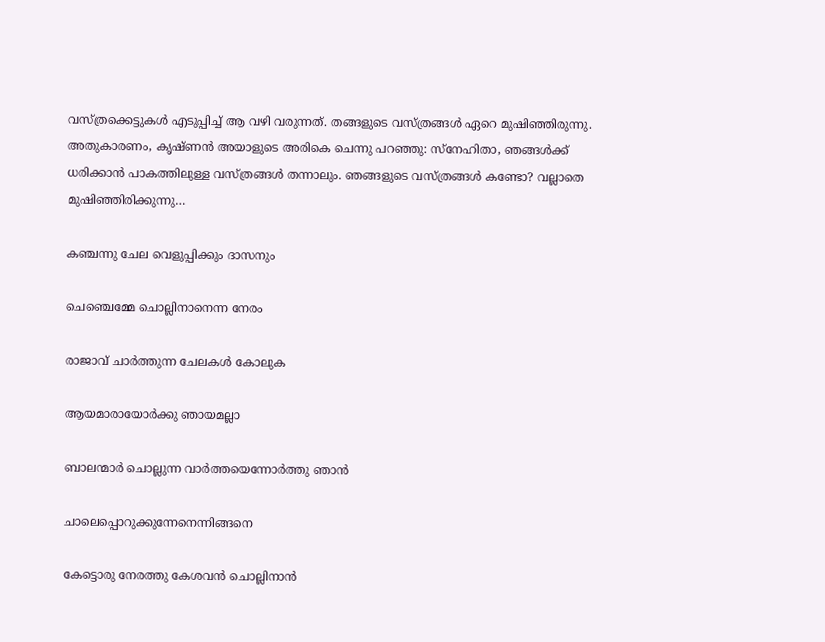വസ്ത്രക്കെട്ടുകള്‍ എടുപ്പിച്ച് ആ വഴി വരുന്നത്. തങ്ങളുടെ വസ്ത്രങ്ങള്‍ ഏറെ മുഷിഞ്ഞിരുന്നു. അതുകാരണം, കൃഷ്ണന്‍ അയാളുടെ അരികെ ചെന്നു പറഞ്ഞു: സ്‌നേഹിതാ, ഞങ്ങള്‍ക്ക് ധരിക്കാന്‍ പാകത്തിലുള്ള വസ്ത്രങ്ങള്‍ തന്നാലും. ഞങ്ങളുടെ വസ്ത്രങ്ങള്‍ കണ്ടോ? വല്ലാതെ മുഷിഞ്ഞിരിക്കുന്നു…

കഞ്ചന്നു ചേല വെളുപ്പിക്കും ദാസനും

ചെഞ്ചെമ്മേ ചൊല്ലിനാനെന്ന നേരം

രാജാവ് ചാര്‍ത്തുന്ന ചേലകള്‍ കോലുക

ആയമാരായോര്‍ക്കു ഞായമല്ലാ

ബാലന്മാര്‍ ചൊല്ലുന്ന വാര്‍ത്തയെന്നോര്‍ത്തു ഞാന്‍

ചാലെപ്പൊറുക്കുന്നേനെന്നിങ്ങനെ

കേട്ടൊരു നേരത്തു കേശവന്‍ ചൊല്ലിനാന്‍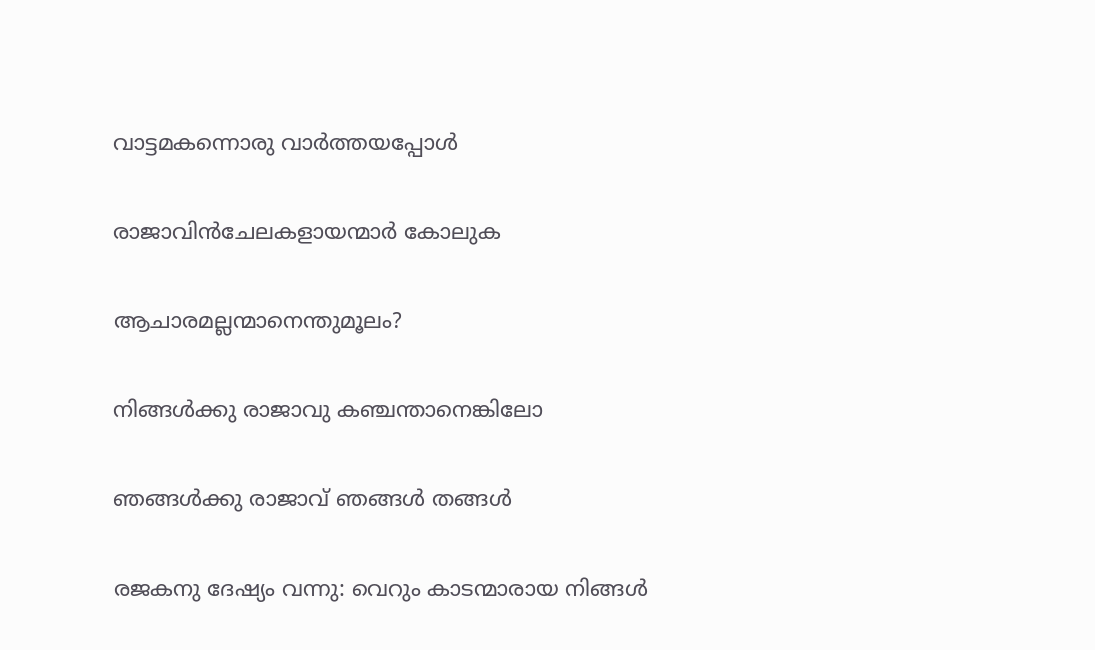വാട്ടമകന്നൊരു വാര്‍ത്തയപ്പോള്‍

രാജാവിന്‍ചേലകളായന്മാര്‍ കോലുക

ആചാരമല്ലന്മാനെന്തുമൂലം?

നിങ്ങള്‍ക്കു രാജാവു കഞ്ചന്താനെങ്കിലോ

ഞങ്ങള്‍ക്കു രാജാവ് ഞങ്ങള്‍ തങ്ങള്‍

രജകനു ദേഷ്യം വന്നു: വെറും കാടന്മാരായ നിങ്ങള്‍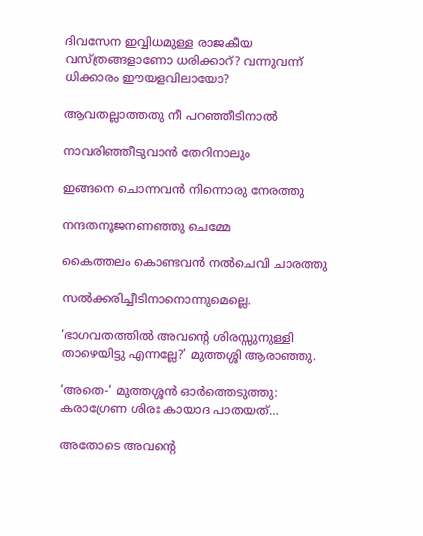ദിവസേന ഇവ്വിധമുള്ള രാജകീയ വസ്ത്രങ്ങളാണോ ധരിക്കാറ്? വന്നുവന്ന് ധിക്കാരം ഈയളവിലായോ?

ആവതല്ലാത്തതു നീ പറഞ്ഞീടിനാല്‍

നാവരിഞ്ഞീടുവാന്‍ തേറിനാലും

ഇങ്ങനെ ചൊന്നവന്‍ നിന്നൊരു നേരത്തു

നന്ദതനൂജനണഞ്ഞു ചെമ്മേ

കൈത്തലം കൊണ്ടവന്‍ നല്‍ചെവി ചാരത്തു

സല്‍ക്കരിച്ചീടിനാനൊന്നുമെല്ലെ.

‘ഭാഗവതത്തില്‍ അവന്റെ ശിരസ്സുനുള്ളി താഴെയിട്ടു എന്നല്ലേ?’ മുത്തശ്ശി ആരാഞ്ഞു.

‘അതെ-‘ മുത്തശ്ശന്‍ ഓര്‍ത്തെടുത്തു: കരാഗ്രേണ ശിരഃ കായാദ പാതയത്…

അതോടെ അവന്റെ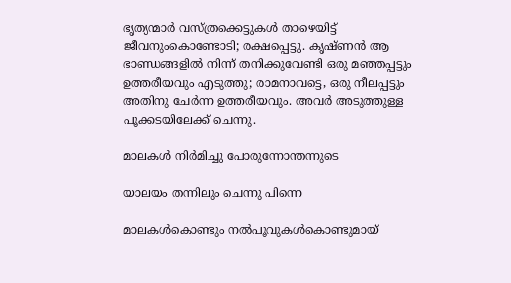ഭൃത്യന്മാര്‍ വസ്ത്രക്കെട്ടുകള്‍ താഴെയിട്ട് ജീവനുംകൊണ്ടോടി; രക്ഷപ്പെട്ടു. കൃഷ്ണന്‍ ആ ഭാണ്ഡങ്ങളില്‍ നിന്ന് തനിക്കുവേണ്ടി ഒരു മഞ്ഞപ്പട്ടും ഉത്തരീയവും എടുത്തു; രാമനാവട്ടെ, ഒരു നീലപ്പട്ടും അതിനു ചേര്‍ന്ന ഉത്തരീയവും. അവര്‍ അടുത്തുള്ള പൂക്കടയിലേക്ക് ചെന്നു.

മാലകള്‍ നിര്‍മിച്ചു പോരുന്നോന്തന്നുടെ

യാലയം തന്നിലും ചെന്നു പിന്നെ

മാലകള്‍കൊണ്ടും നല്‍പൂവുകള്‍കൊണ്ടുമായ്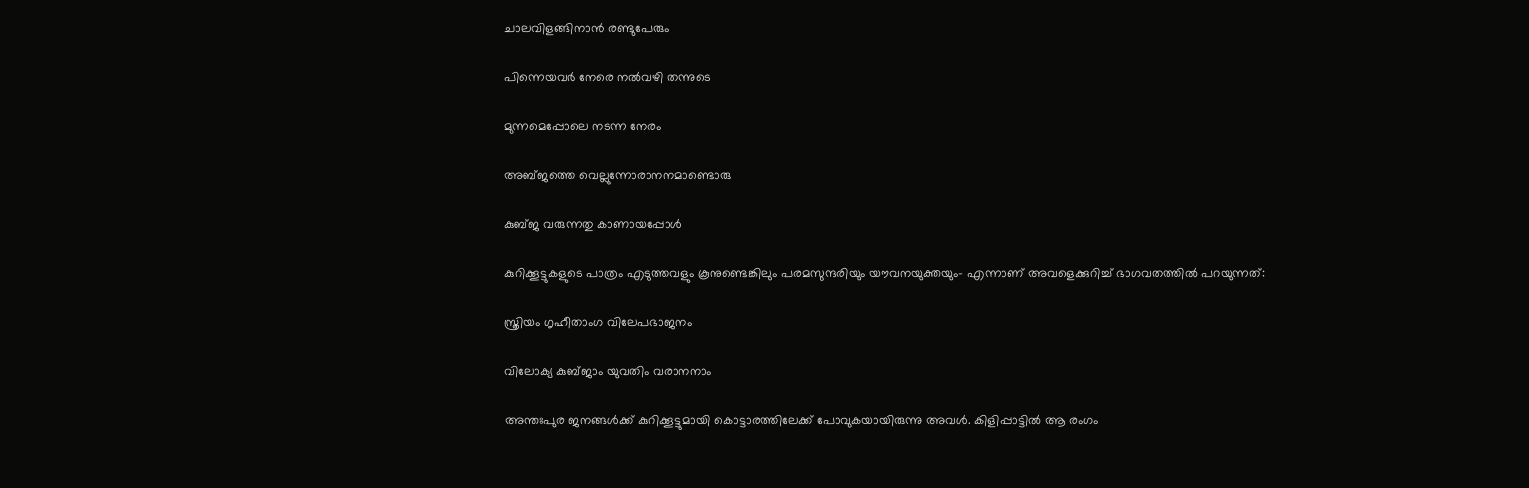ചാലവിളങ്ങിനാന്‍ രണ്ടുപേരും

പിന്നെയവര്‍ നേരെ നല്‍വഴി തന്നുടെ

മുന്നമെപ്പോലെ നടന്ന നേരം

അബ്ജത്തെ വെല്ലുന്നോരാനനമാണ്ടൊരു

കുബ്ജ വരുന്നതു കാണായപ്പോള്‍

കുറിക്കൂട്ടുകളുടെ പാത്രം എടുത്തവളും കൂനുണ്ടെങ്കിലും പരമസുന്ദരിയും യൗവനയുക്തയും- എന്നാണ് അവളെക്കുറിച്ച് ഭാഗവതത്തില്‍ പറയുന്നത്:

സ്ത്രിയം ഗൃഹീതാംഗ വിലേപഭാജനം

വിലോക്യ കുബ്ജാം യുവതിം വരാനനാം

അന്തഃപുര ജനങ്ങള്‍ക്ക് കുറിക്കൂട്ടുമായി കൊട്ടാരത്തിലേക്ക് പോവുകയായിരുന്നു അവള്‍. കിളിപ്പാട്ടില്‍ ആ രംഗം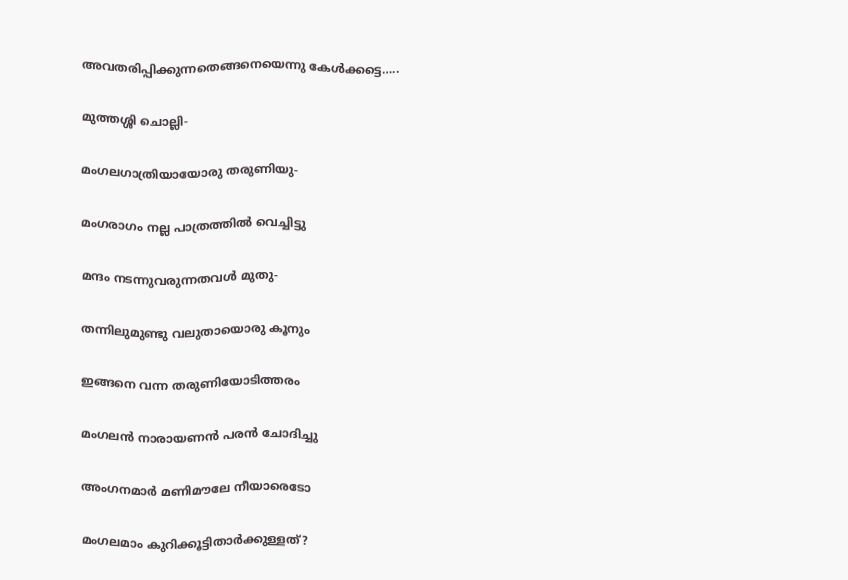അവതരിപ്പിക്കുന്നതെങ്ങനെയെന്നു കേള്‍ക്കട്ടെ…..

മുത്തശ്ശി ചൊല്ലി-

മംഗലഗാത്രിയായോരു തരുണിയു-

മംഗരാഗം നല്ല പാത്രത്തില്‍ വെച്ചിട്ടു

മന്ദം നടന്നുവരുന്നതവള്‍ മുതു-

തന്നിലുമുണ്ടു വലുതായൊരു കൂനും

ഇങ്ങനെ വന്ന തരുണിയോടിത്തരം

മംഗലന്‍ നാരായണന്‍ പരന്‍ ചോദിച്ചു

അംഗനമാര്‍ മണിമൗലേ നീയാരെടോ

മംഗലമാം കുറിക്കൂട്ടിതാര്‍ക്കുള്ളത്?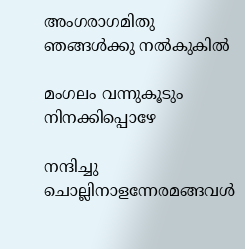അംഗരാഗമിതു ഞങ്ങള്‍ക്കു നല്‍കുകില്‍

മംഗലം വന്നുകൂടും നിനക്കിപ്പൊഴേ

നന്ദിച്ചു ചൊല്ലിനാളന്നേരമങ്ങവള്‍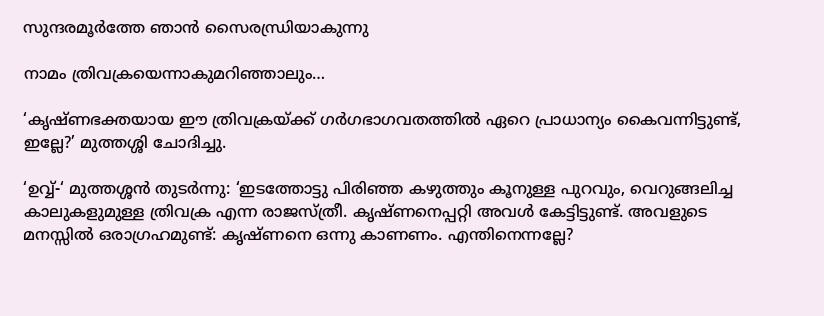സുന്ദരമൂര്‍ത്തേ ഞാന്‍ സൈരന്ധ്രിയാകുന്നു

നാമം ത്രിവക്രയെന്നാകുമറിഞ്ഞാലും…

‘കൃഷ്ണഭക്തയായ ഈ ത്രിവക്രയ്‌ക്ക് ഗര്‍ഗഭാഗവതത്തില്‍ ഏറെ പ്രാധാന്യം കൈവന്നിട്ടുണ്ട്, ഇല്ലേ?’ മുത്തശ്ശി ചോദിച്ചു.

‘ഉവ്വ്-‘ മുത്തശ്ശന്‍ തുടര്‍ന്നു: ‘ഇടത്തോട്ടു പിരിഞ്ഞ കഴുത്തും കൂനുള്ള പുറവും, വെറുങ്ങലിച്ച കാലുകളുമുള്ള ത്രിവക്ര എന്ന രാജസ്ത്രീ. കൃഷ്ണനെപ്പറ്റി അവള്‍ കേട്ടിട്ടുണ്ട്. അവളുടെ മനസ്സില്‍ ഒരാഗ്രഹമുണ്ട്: കൃഷ്ണനെ ഒന്നു കാണണം. എന്തിനെന്നല്ലേ?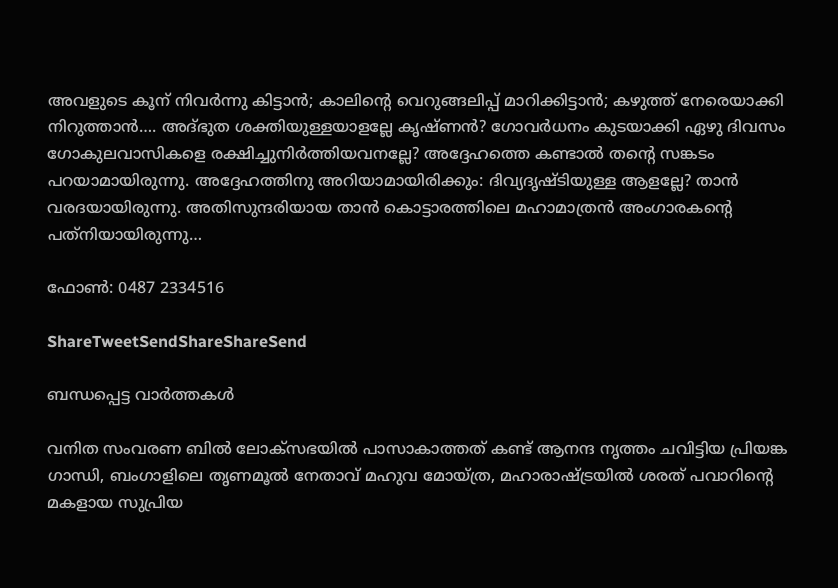അവളുടെ കൂന് നിവര്‍ന്നു കിട്ടാന്‍; കാലിന്റെ വെറുങ്ങലിപ്പ് മാറിക്കിട്ടാന്‍; കഴുത്ത് നേരെയാക്കി നിറുത്താന്‍…. അദ്ഭുത ശക്തിയുള്ളയാളല്ലേ കൃഷ്ണന്‍? ഗോവര്‍ധനം കുടയാക്കി ഏഴു ദിവസം ഗോകുലവാസികളെ രക്ഷിച്ചുനിര്‍ത്തിയവനല്ലേ? അദ്ദേഹത്തെ കണ്ടാല്‍ തന്റെ സങ്കടം പറയാമായിരുന്നു. അദ്ദേഹത്തിനു അറിയാമായിരിക്കും: ദിവ്യദൃഷ്ടിയുള്ള ആളല്ലേ? താന്‍ വരദയായിരുന്നു. അതിസുന്ദരിയായ താന്‍ കൊട്ടാരത്തിലെ മഹാമാത്രന്‍ അംഗാരകന്റെ പത്‌നിയായിരുന്നു…

ഫോണ്‍: 0487 2334516

ShareTweetSendShareShareSend

ബന്ധപ്പെട്ട വാര്‍ത്തകള്‍

വനിത സംവരണ ബിൽ ലോക്സഭയിൽ പാസാകാത്തത് കണ്ട് ആനന്ദ നൃത്തം ചവിട്ടിയ പ്രിയങ്ക ഗാന്ധി, ബംഗാളിലെ തൃണമൂല്‍ നേതാവ് മഹുവ മോയ്ത്ര, മഹാരാഷ്ട്രയില്‍ ശരത് പവാറിന്‍റെ മകളായ സുപ്രിയ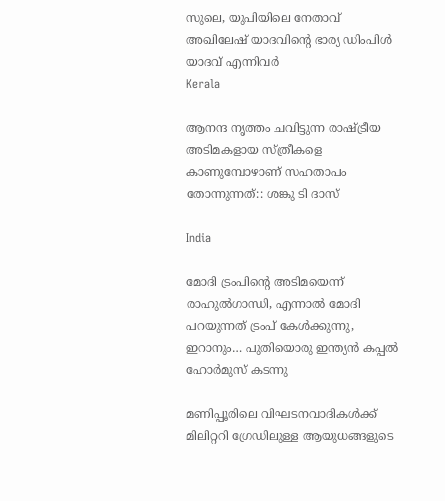സുലെ, യുപിയിലെ നേതാവ് അഖിലേഷ് യാദവിന്‍റെ ഭാര്യ ഡിംപിള്‍ യാദവ് എന്നിവര്‍
Kerala

ആനന്ദ നൃത്തം ചവിട്ടുന്ന രാഷ്‌ട്രീയ അടിമകളായ സ്ത്രീകളെ കാണുമ്പോഴാണ് സഹതാപം തോന്നുന്നത്:: ശങ്കു ടി ദാസ്

India

മോദി ട്രംപിന്റെ അടിമയെന്ന് രാഹുല്‍ഗാന്ധി, എന്നാല്‍ മോദി പറയുന്നത് ട്രംപ് കേള്‍ക്കുന്നു, ഇറാനും… പുതിയൊരു ഇന്ത്യന്‍ കപ്പല്‍ ഹോര്‍മുസ് കടന്നു

മണിപ്പൂരിലെ വിഘടനവാദികള്‍ക്ക് മിലിറ്ററി ഗ്രേഡിലുള്ള ആയുധങ്ങളുടെ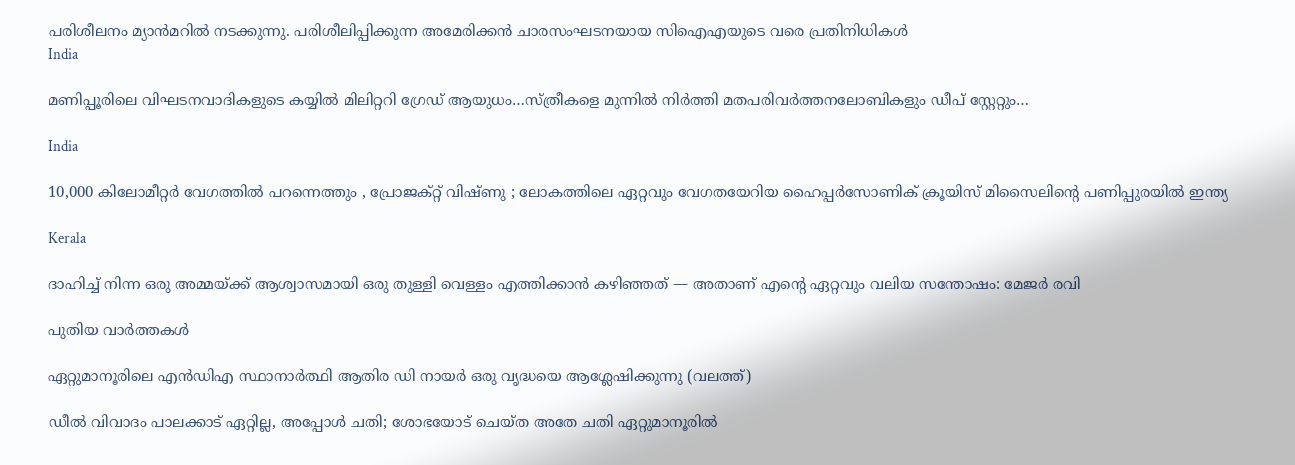പരിശീലനം മ്യാന്‍മറില്‍ നടക്കുന്നു. പരിശീലിപ്പിക്കുന്ന അമേരിക്കന്‍ ചാരസംഘടനയായ സിഐഎയുടെ വരെ പ്രതിനിധികള്‍
India

മണിപ്പൂരിലെ വിഘടനവാദികളുടെ കയ്യില്‍ മിലിറ്ററി ഗ്രേഡ് ആയുധം…സ്ത്രീകളെ മുന്നില്‍ നിര്‍ത്തി മതപരിവര്‍ത്തനലോബികളും ഡീപ് സ്റ്റേറ്റും…

India

10,000 കിലോമീറ്റർ വേഗത്തിൽ പറന്നെത്തും , പ്രോജക്റ്റ് വിഷ്ണു ; ലോകത്തിലെ ഏറ്റവും വേഗതയേറിയ ഹൈപ്പർസോണിക് ക്രൂയിസ് മിസൈലിന്റെ പണിപ്പുരയിൽ ഇന്ത്യ

Kerala

ദാഹിച്ച് നിന്ന ഒരു അമ്മയ്‌ക്ക് ആശ്വാസമായി ഒരു തുള്ളി വെള്ളം എത്തിക്കാൻ കഴിഞ്ഞത് — അതാണ് എന്റെ ഏറ്റവും വലിയ സന്തോഷം: മേജര്‍ രവി

പുതിയ വാര്‍ത്തകള്‍

ഏറ്റുമാനൂരിലെ എന്‍ഡിഎ സ്ഥാനാര്‍ത്ഥി ആതിര ഡി നായര്‍ ഒരു വൃദ്ധയെ ആശ്ലേഷിക്കുന്നു (വലത്ത്)

ഡീല്‍ വിവാദം പാലക്കാട് ഏറ്റില്ല, അപ്പോള്‍ ചതി; ശോഭയോട് ചെയ്ത അതേ ചതി ഏറ്റുമാനൂരില്‍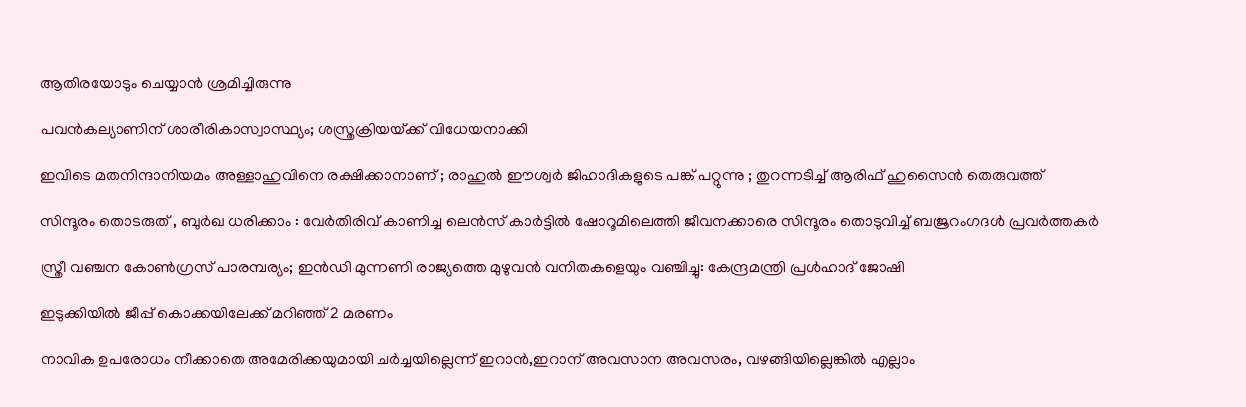ആതിരയോടും ചെയ്യാന്‍ ശ്രമിച്ചിരുന്നു

പവന്‍കല്യാണിന് ശാരീരികാസ്വാസ്ഥ്യം; ശസ്ത്രക്രിയയ്‌ക്ക് വിധേയനാക്കി

ഇവിടെ മതനിന്ദാനിയമം അള്ളാ‍ഹുവിനെ രക്ഷിക്കാനാണ് ; രാഹുൽ ഈശ്വർ ജിഹാദികളുടെ പങ്ക് പറ്റുന്നു ; തുറന്നടിച്ച് ആരിഫ് ഹുസൈൻ തെരുവത്ത്

സിന്ദൂരം തൊടരുത് , ബുർഖ ധരിക്കാം : വേർതിരിവ് കാണിച്ച ലെന്‍സ് കാര്‍ട്ടിൽ ഷോറൂമിലെത്തി ജീവനക്കാരെ സിന്ദൂരം തൊടുവിച്ച് ബജ്രറംഗദൾ പ്രവർത്തകർ

സ്ത്രീ വഞ്ചന കോണ്‍ഗ്രസ് പാരമ്പര്യം; ഇന്‍ഡി മുന്നണി രാജ്യത്തെ മുഴുവന്‍ വനിതകളെയും വഞ്ചിച്ചു: കേന്ദ്രമന്ത്രി പ്രള്‍ഹാദ് ജോഷി

ഇടുക്കിയില്‍ ജീപ്പ് കൊക്കയിലേക്ക് മറിഞ്ഞ് 2 മരണം

നാവിക ഉപരോധം നീക്കാതെ അമേരിക്കയുമായി ചര്‍ച്ചയില്ലെന്ന് ഇറാന്‍,ഇറാന് അവസാന അവസരം, വഴങ്ങിയില്ലെങ്കില്‍ എല്ലാം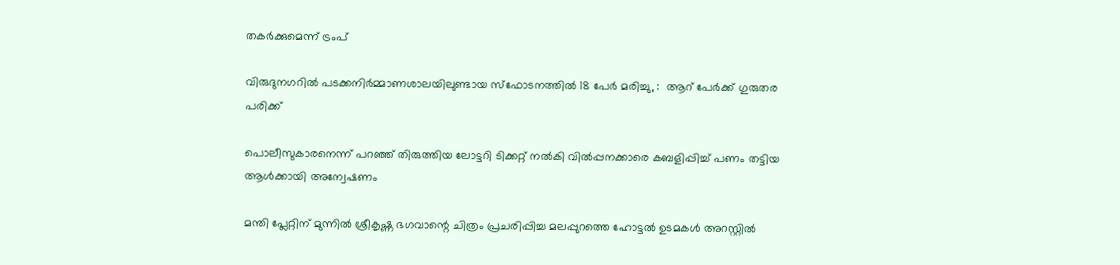തകര്‍ക്കുമെന്ന് ട്രംപ്

വിരുദുനഗറിൽ പടക്കനിർമ്മാണശാലയിലുണ്ടായ സ്‌ഫോടനത്തിൽ 18 പേർ മരിച്ചു, :  ആറ് പേർക്ക് ഗുരുതര പരിക്ക്

പൊലീസുകാരനെന്ന് പറഞ്ഞ് തിരുത്തിയ ലോട്ടറി ടിക്കറ്റ് നല്‍കി വില്‍പ്പനക്കാരെ കബളിപ്പിച്ച് പണം തട്ടിയ ആള്‍ക്കായി അന്വേഷണം

മന്തി പ്ലേറ്റിന് മുന്നില്‍ ശ്രീകൃഷ്ണ ഭഗവാന്റെ ചിത്രം പ്രചരിപ്പിച്ച മലപ്പുറത്തെ ഹോട്ടല്‍ ഉടമകള്‍ അറസ്റ്റില്‍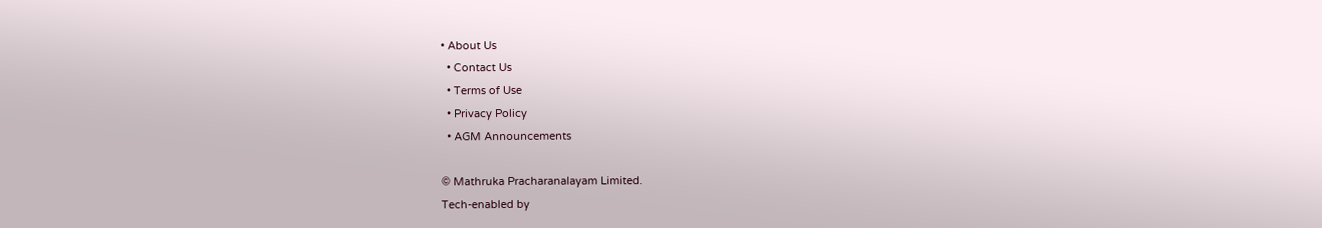• About Us
  • Contact Us
  • Terms of Use
  • Privacy Policy
  • AGM Announcements

© Mathruka Pracharanalayam Limited.
Tech-enabled by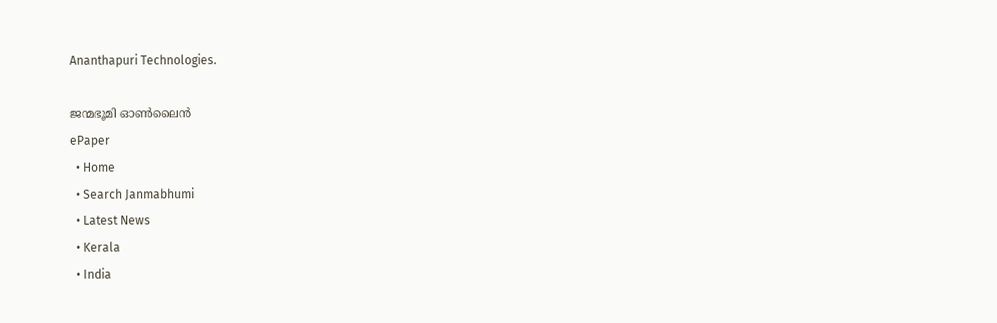Ananthapuri Technologies.

ജന്മഭൂമി ഓണ്‍ലൈന്‍
ePaper
  • Home
  • Search Janmabhumi
  • Latest News
  • Kerala
  • India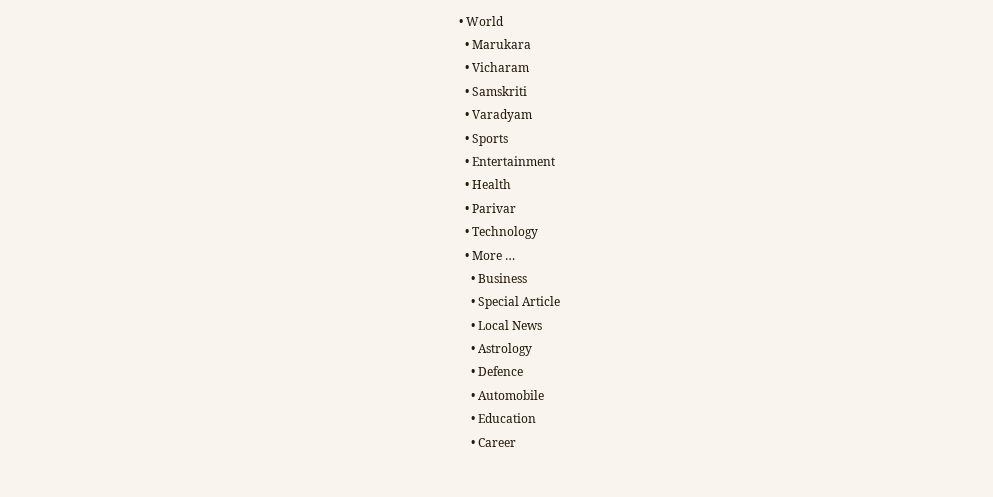• World
  • Marukara
  • Vicharam
  • Samskriti
  • Varadyam
  • Sports
  • Entertainment
  • Health
  • Parivar
  • Technology
  • More …
    • Business
    • Special Article
    • Local News
    • Astrology
    • Defence
    • Automobile
    • Education
    • Career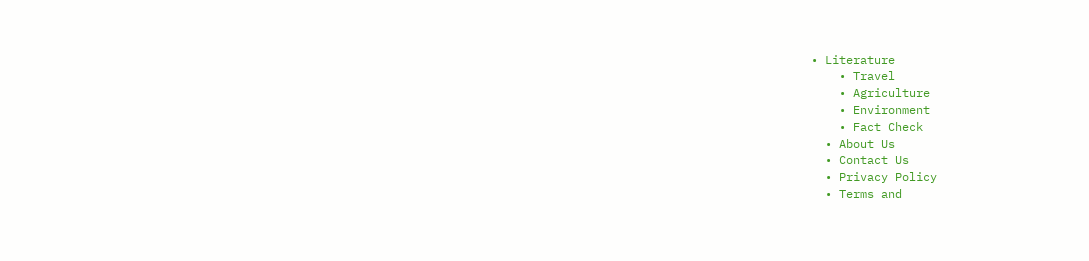• Literature
    • Travel
    • Agriculture
    • Environment
    • Fact Check
  • About Us
  • Contact Us
  • Privacy Policy
  • Terms and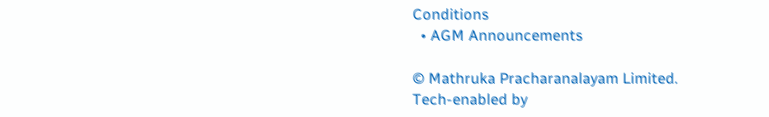Conditions
  • AGM Announcements

© Mathruka Pracharanalayam Limited.
Tech-enabled by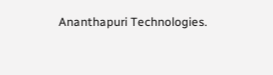Ananthapuri Technologies.